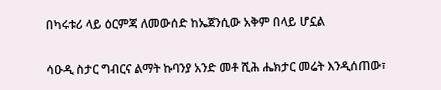በካሩቱሪ ላይ ዕርምጃ ለመውሰድ ከኤጀንሲው አቅም በላይ ሆኗል

ሳዑዲ ስታር ግብርና ልማት ኩባንያ አንድ መቶ ሺሕ ሔክታር መሬት እንዲሰጠው፣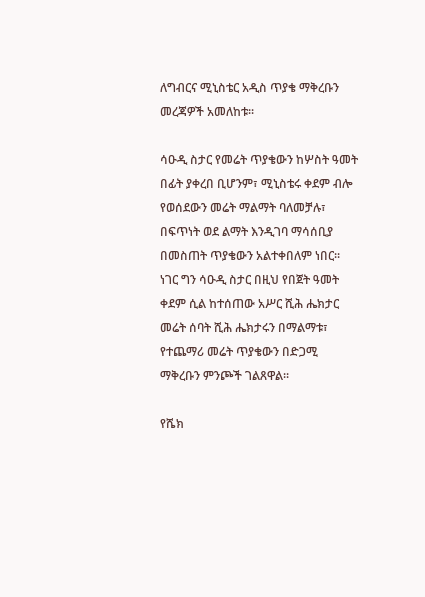ለግብርና ሚኒስቴር አዲስ ጥያቄ ማቅረቡን መረጃዎች አመለከቱ፡፡

ሳዑዲ ስታር የመሬት ጥያቄውን ከሦስት ዓመት በፊት ያቀረበ ቢሆንም፣ ሚኒስቴሩ ቀደም ብሎ የወሰደውን መሬት ማልማት ባለመቻሉ፣ በፍጥነት ወደ ልማት እንዲገባ ማሳሰቢያ በመስጠት ጥያቄውን አልተቀበለም ነበር፡፡ ነገር ግን ሳዑዲ ስታር በዚህ የበጀት ዓመት ቀደም ሲል ከተሰጠው አሥር ሺሕ ሔክታር መሬት ሰባት ሺሕ ሔክታሩን በማልማቱ፣ የተጨማሪ መሬት ጥያቄውን በድጋሚ ማቅረቡን ምንጮች ገልጸዋል፡፡

የሼክ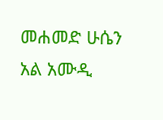መሐመድ ሁሴን አል አሙዲ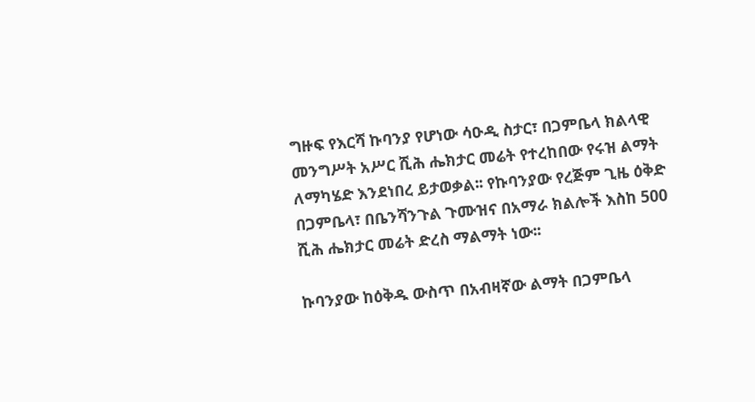ግዙፍ የእርሻ ኩባንያ የሆነው ሳዑዲ ስታር፣ በጋምቤላ ክልላዊ መንግሥት አሥር ሺሕ ሔክታር መሬት የተረከበው የሩዝ ልማት ለማካሄድ እንደነበረ ይታወቃል፡፡ የኩባንያው የረጅም ጊዜ ዕቅድ በጋምቤላ፣ በቤንሻንጉል ጉሙዝና በአማራ ክልሎች እስከ 500 ሺሕ ሔክታር መሬት ድረስ ማልማት ነው፡፡

ኩባንያው ከዕቅዱ ውስጥ በአብዛኛው ልማት በጋምቤላ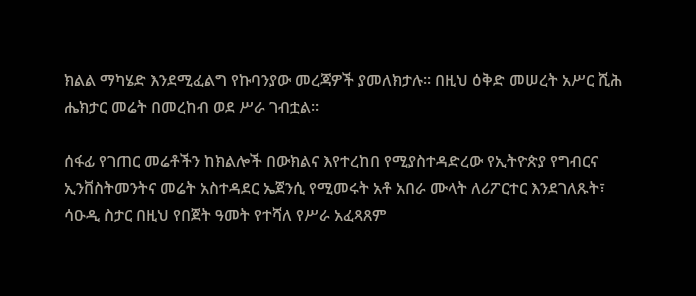ክልል ማካሄድ እንደሚፈልግ የኩባንያው መረጃዎች ያመለክታሉ፡፡ በዚህ ዕቅድ መሠረት አሥር ሺሕ ሔክታር መሬት በመረከብ ወደ ሥራ ገብቷል፡፡

ሰፋፊ የገጠር መሬቶችን ከክልሎች በውክልና እየተረከበ የሚያስተዳድረው የኢትዮጵያ የግብርና ኢንቨስትመንትና መሬት አስተዳደር ኤጀንሲ የሚመሩት አቶ አበራ ሙላት ለሪፖርተር እንደገለጹት፣ ሳዑዲ ስታር በዚህ የበጀት ዓመት የተሻለ የሥራ አፈጻጸም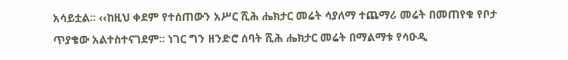አሳይቷል፡፡ ‹‹ከዚህ ቀደም የተሰጠውን አሥር ሺሕ ሔክታር መሬት ሳያለማ ተጨማሪ መሬት በመጠየቁ የቦታ ጥያቄው አልተስተናገደም፡፡ ነገር ግን ዘንድሮ ሰባት ሺሕ ሔክታር መሬት በማልማቱ የሳዑዲ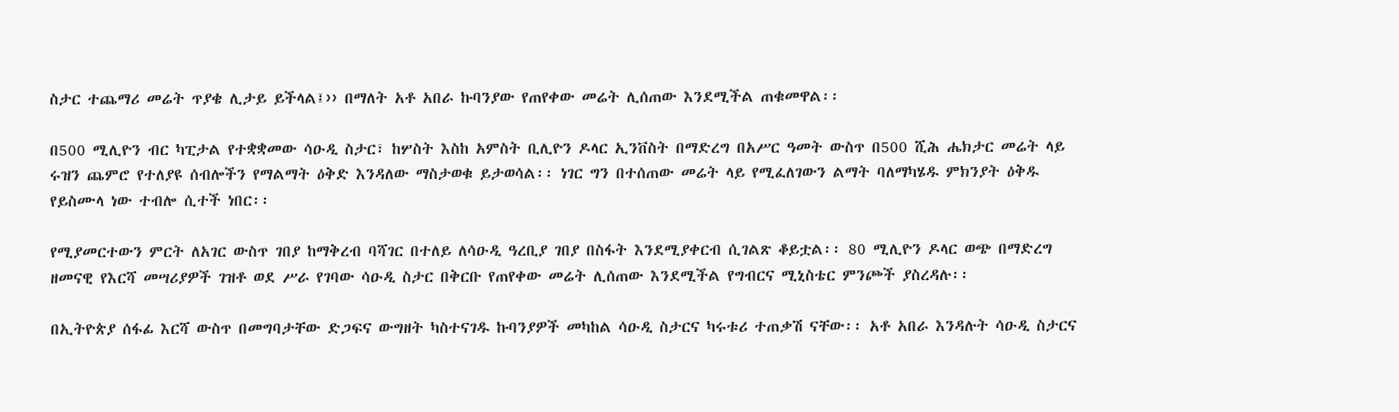ስታር ተጨማሪ መሬት ጥያቄ ሊታይ ይችላል፤›› በማለት አቶ አበራ ኩባንያው የጠየቀው መሬት ሊሰጠው እንደሚችል ጠቁመዋል፡፡

በ500 ሚሊዮን ብር ካፒታል የተቋቋመው ሳዑዲ ስታር፣ ከሦስት እስከ አምስት ቢሊዮን ዶላር ኢንቨስት በማድረግ በአሥር ዓመት ውስጥ በ500 ሺሕ ሔክታር መሬት ላይ ሩዝን ጨምሮ የተለያዩ ሰብሎችን የማልማት ዕቅድ እንዳለው ማስታወቁ ይታወሳል፡፡ ነገር ግን በተሰጠው መሬት ላይ የሚፈለገውን ልማት ባለማካሄዱ ምክንያት ዕቅዱ የይስሙላ ነው ተብሎ ሲተች ነበር፡፡

የሚያመርተውን ምርት ለአገር ውስጥ ገበያ ከማቅረብ ባሻገር በተለይ ለሳዑዲ ዓረቢያ ገበያ በስፋት እንደሚያቀርብ ሲገልጽ ቆይቷል፡፡ 80 ሚሊዮን ዶላር ወጭ በማድረግ ዘመናዊ የእርሻ መሣሪያዎች ገዝቶ ወደ ሥራ የገባው ሳዑዲ ስታር በቅርቡ የጠየቀው መሬት ሊሰጠው እንደሚችል የግብርና ሚኒስቴር ምንጮች ያስረዳሉ፡፡

በኢትዮጵያ ሰፋፊ እርሻ ውስጥ በመግባታቸው ድጋፍና ውግዘት ካስተናገዱ ኩባንያዎች መካከል ሳዑዲ ስታርና ካሩቱሪ ተጠቃሽ ናቸው፡፡ አቶ አበራ እንዳሉት ሳዑዲ ስታርና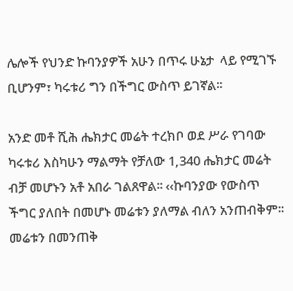ሌሎች የህንድ ኩባንያዎች አሁን በጥሩ ሁኔታ  ላይ የሚገኙ ቢሆንም፣ ካሩቱሪ ግን በችግር ውስጥ ይገኛል፡፡

አንድ መቶ ሺሕ ሔክታር መሬት ተረክቦ ወደ ሥራ የገባው ካሩቱሪ እስካሁን ማልማት የቻለው 1,340 ሔክታር መሬት ብቻ መሆኑን አቶ አበራ ገልጸዋል፡፡ ‹‹ኩባንያው የውስጥ ችግር ያለበት በመሆኑ መሬቱን ያለማል ብለን አንጠብቅም፡፡ መሬቱን በመንጠቅ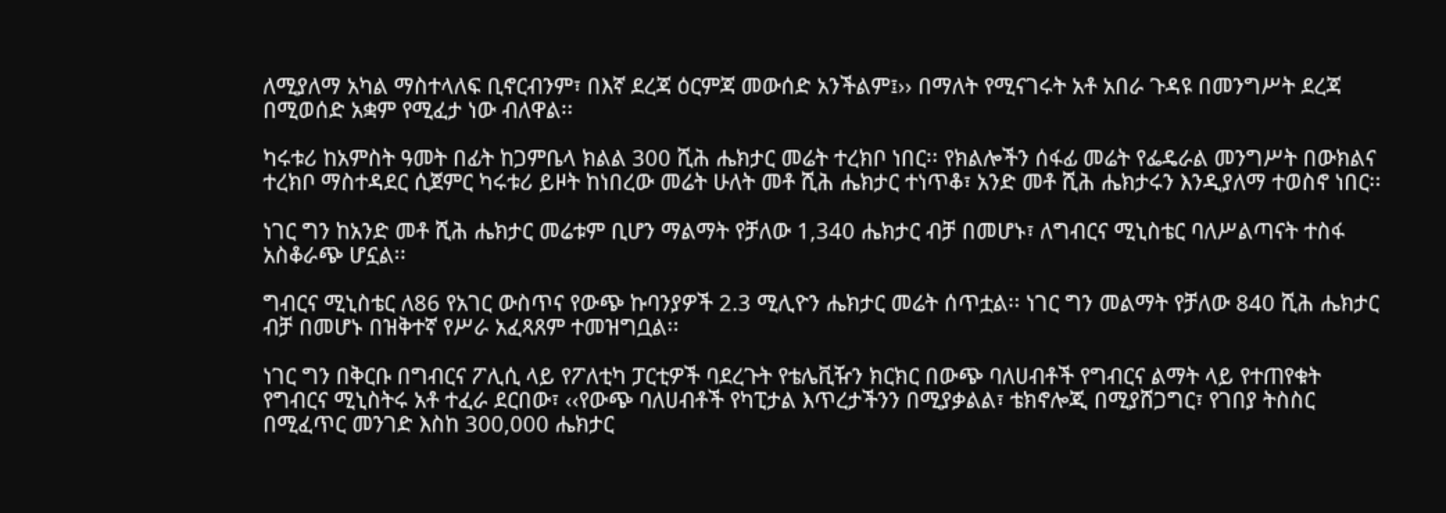ለሚያለማ አካል ማስተላለፍ ቢኖርብንም፣ በእኛ ደረጃ ዕርምጃ መውሰድ አንችልም፤›› በማለት የሚናገሩት አቶ አበራ ጉዳዩ በመንግሥት ደረጃ በሚወሰድ አቋም የሚፈታ ነው ብለዋል፡፡

ካሩቱሪ ከአምስት ዓመት በፊት ከጋምቤላ ክልል 300 ሺሕ ሔክታር መሬት ተረክቦ ነበር፡፡ የክልሎችን ሰፋፊ መሬት የፌዴራል መንግሥት በውክልና ተረክቦ ማስተዳደር ሲጀምር ካሩቱሪ ይዞት ከነበረው መሬት ሁለት መቶ ሺሕ ሔክታር ተነጥቆ፣ አንድ መቶ ሺሕ ሔክታሩን እንዲያለማ ተወስኖ ነበር፡፡

ነገር ግን ከአንድ መቶ ሺሕ ሔክታር መሬቱም ቢሆን ማልማት የቻለው 1,340 ሔክታር ብቻ በመሆኑ፣ ለግብርና ሚኒስቴር ባለሥልጣናት ተስፋ አስቆራጭ ሆኗል፡፡

ግብርና ሚኒስቴር ለ86 የአገር ውስጥና የውጭ ኩባንያዎች 2.3 ሚሊዮን ሔክታር መሬት ሰጥቷል፡፡ ነገር ግን መልማት የቻለው 840 ሺሕ ሔክታር ብቻ በመሆኑ በዝቅተኛ የሥራ አፈጻጸም ተመዝግቧል፡፡

ነገር ግን በቅርቡ በግብርና ፖሊሲ ላይ የፖለቲካ ፓርቲዎች ባደረጉት የቴሌቪዥን ክርክር በውጭ ባለሀብቶች የግብርና ልማት ላይ የተጠየቁት የግብርና ሚኒስትሩ አቶ ተፈራ ደርበው፣ ‹‹የውጭ ባለሀብቶች የካፒታል እጥረታችንን በሚያቃልል፣ ቴክኖሎጂ በሚያሸጋግር፣ የገበያ ትስስር በሚፈጥር መንገድ እስከ 300,000 ሔክታር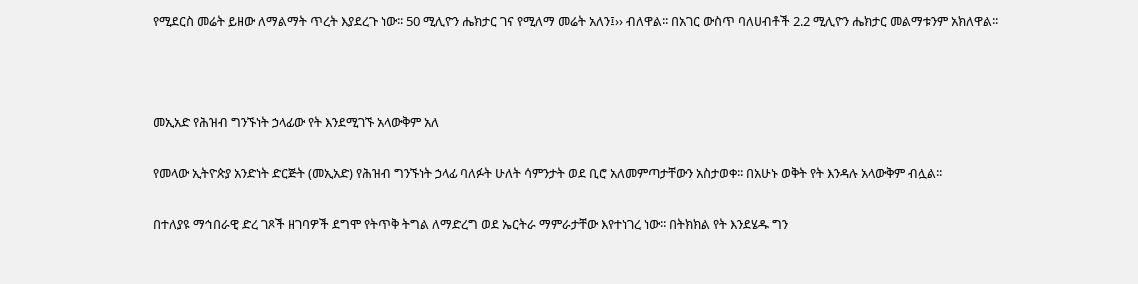የሚደርስ መሬት ይዘው ለማልማት ጥረት እያደረጉ ነው፡፡ 50 ሚሊዮን ሔክታር ገና የሚለማ መሬት አለን፤›› ብለዋል፡፡ በአገር ውስጥ ባለሀብቶች 2.2 ሚሊዮን ሔክታር መልማቱንም አክለዋል፡፡



መኢአድ የሕዝብ ግንኙነት ኃላፊው የት እንደሚገኙ አላውቅም አለ

የመላው ኢትዮጵያ አንድነት ድርጅት (መኢአድ) የሕዝብ ግንኙነት ኃላፊ ባለፉት ሁለት ሳምንታት ወደ ቢሮ አለመምጣታቸውን አስታወቀ፡፡ በአሁኑ ወቅት የት እንዳሉ አላውቅም ብሏል፡፡

በተለያዩ ማኅበራዊ ድረ ገጾች ዘገባዎች ደግሞ የትጥቅ ትግል ለማድረግ ወደ ኤርትራ ማምራታቸው እየተነገረ ነው፡፡ በትክክል የት እንደሄዱ ግን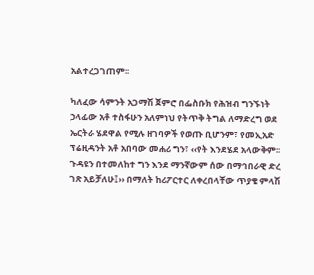አልተረጋገጠም፡፡

ካለፈው ሳምንት አጋማሽ ጀምሮ በፌስቡክ የሕዝብ ግንኙነት ኃላፊው አቶ ተስፋሁን አለምነህ የትጥቅ ትግል ለማድረግ ወደ ኤርትራ ሄደዋል የሚሉ ዘገባዎች የወጡ ቢሆንም፣ የመኢአድ ፕሬዚዳንት አቶ አበባው መሐሪ ግን፣ ‹‹የት እንደሄደ አላውቅም፡፡ ጉዳዩን በተመለከተ ግን እንደ ማንኛውም ሰው በማኅበራዊ ድረ ገጽ አይቻለሁ፤›› በማለት ከሪፖርተር ለቀረበላቸው ጥያቄ ምላሽ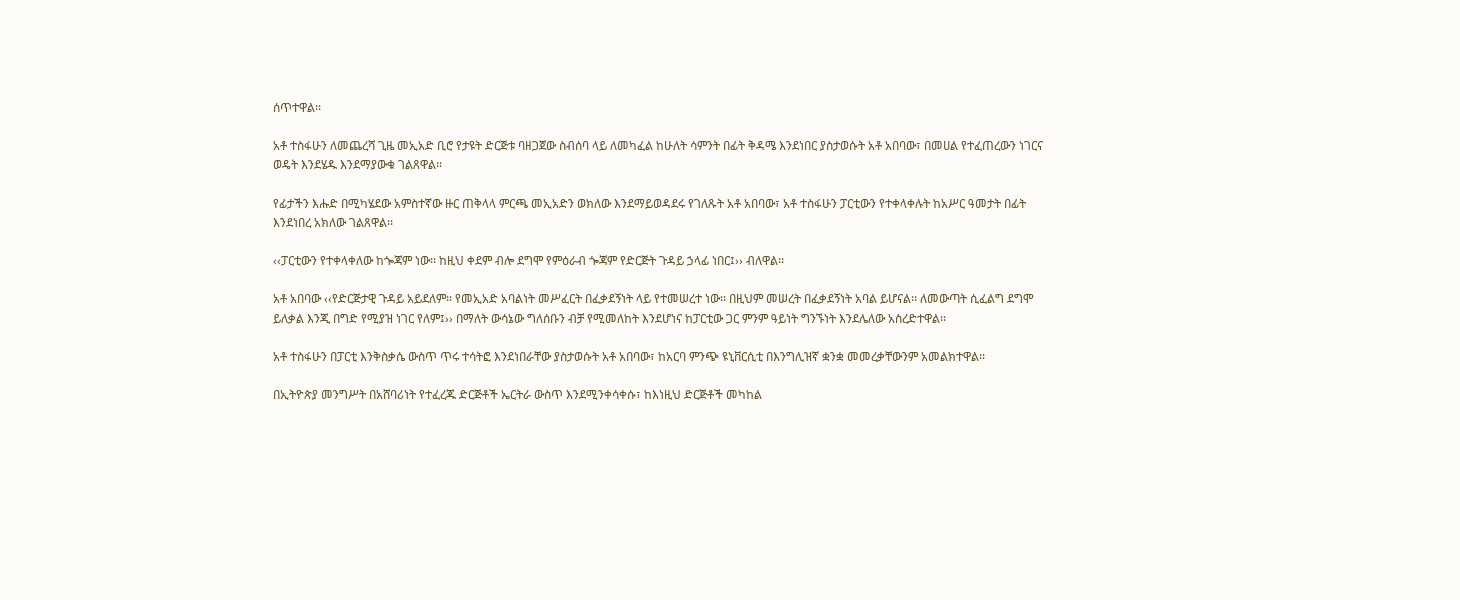ሰጥተዋል፡፡

አቶ ተስፋሁን ለመጨረሻ ጊዜ መኢአድ ቢሮ የታዩት ድርጅቱ ባዘጋጀው ስብሰባ ላይ ለመካፈል ከሁለት ሳምንት በፊት ቅዳሜ እንደነበር ያስታወሱት አቶ አበባው፣ በመሀል የተፈጠረውን ነገርና ወዴት እንደሄዱ እንደማያውቁ ገልጸዋል፡፡

የፊታችን እሑድ በሚካሄደው አምስተኛው ዙር ጠቅላላ ምርጫ መኢአድን ወክለው እንደማይወዳደሩ የገለጹት አቶ አበባው፣ አቶ ተስፋሁን ፓርቲውን የተቀላቀሉት ከአሥር ዓመታት በፊት እንደነበረ አክለው ገልጸዋል፡፡

‹‹ፓርቲውን የተቀላቀለው ከጐጃም ነው፡፡ ከዚህ ቀደም ብሎ ደግሞ የምዕራብ ጐጃም የድርጅት ጉዳይ ኃላፊ ነበር፤›› ብለዋል፡፡

አቶ አበባው ‹‹የድርጅታዊ ጉዳይ አይደለም፡፡ የመኢአድ አባልነት መሥፈርት በፈቃደኝነት ላይ የተመሠረተ ነው፡፡ በዚህም መሠረት በፈቃደኝነት አባል ይሆናል፡፡ ለመውጣት ሲፈልግ ደግሞ ይለቃል እንጂ በግድ የሚያዝ ነገር የለም፤›› በማለት ውሳኔው ግለሰቡን ብቻ የሚመለከት እንደሆነና ከፓርቲው ጋር ምንም ዓይነት ግንኙነት እንደሌለው አስረድተዋል፡፡

አቶ ተስፋሁን በፓርቲ እንቅስቃሴ ውስጥ ጥሩ ተሳትፎ እንደነበራቸው ያስታወሱት አቶ አበባው፣ ከአርባ ምንጭ ዩኒቨርሲቲ በእንግሊዝኛ ቋንቋ መመረቃቸውንም አመልክተዋል፡፡

በኢትዮጵያ መንግሥት በአሸባሪነት የተፈረጁ ድርጅቶች ኤርትራ ውስጥ እንደሚንቀሳቀሱ፣ ከእነዚህ ድርጅቶች መካከል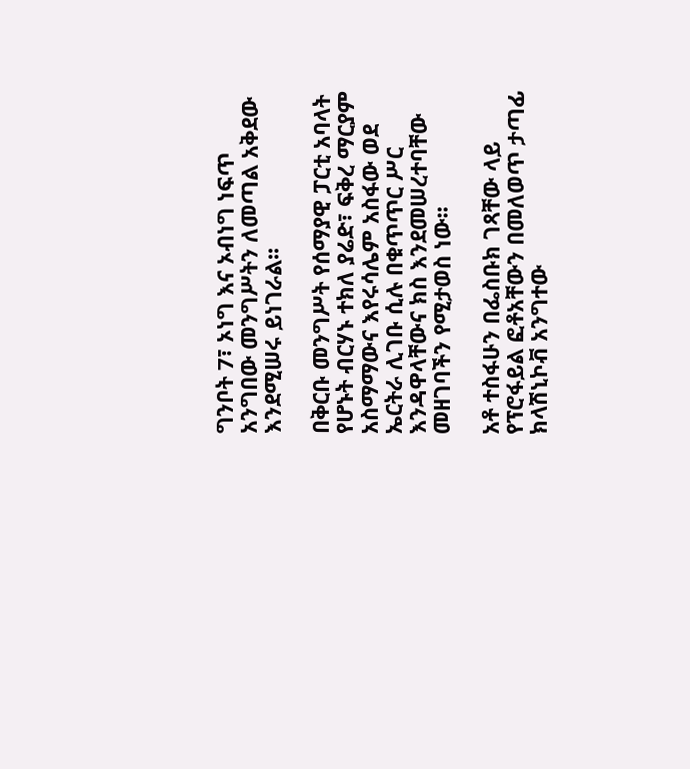ግንቦት 7፣ ኦነግ እና ኦብነግ ነፍጥ አንግበው መንግሥትን ለመጣል አቅደው እንደሚሠሩ ይነገራል፡፡

በቅርቡ መንግሥት የሰማያዊ ፓርቲ አባላት የሆኑት ብርሃኑ ተክለ ያሬድ፣ ፍቅረ ማርያም አስማማውና እየሩሳሌም አስፋው ወደ ኤርትራ ሊገቡ ሲሉ በቁጥጥር ሥር እንዳዋላቸውና ክስ እንደመሠረተባቸው መዘገባችን የሚታወስ ነው፡፡

አቶ ተስፋሁን በፌስቡክ ገጻቸው ላይ የፕሮፋይል ፎቶአቸውን በመለወጥ ታጣፊ ክላሽኒኮቭ አንግተው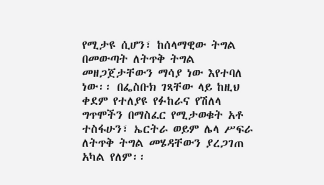የሚታዩ ሲሆን፣ ከሰላማዊው ትግል በመውጣት ለትጥቅ ትግል መዘጋጀታቸውን ማሳያ ነው እየተባለ ነው፡፡ በፌስቡክ ገጻቸው ላይ ከዚህ ቀደም የተለያዩ የፉከራና የሽለላ ግጥሞችን በማስፈር የሚታወቁት አቶ ተስፋሁን፣ ኤርትራ ወይም ሌላ ሥፍራ ለትጥቅ ትግል መሄዳቸውን ያረጋገጠ አካል የለም፡፡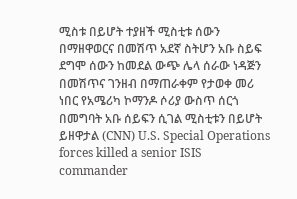ሚስቱ በይሆት ተያዘች ሚስቲቱ ሰውን በማዘዋወርና በመሽጥ አደኛ ስትሆን አቡ ስይፍ ደግሞ ሰውን ከመደል ውጭ ሌላ ሰራው ነዳጅን በመሽጥና ገንዘብ በማጠራቀም የታወቀ መሪ ነበር የአሜሪካ ኮማንዶ ሶሪያ ውስጥ ሰርጎ በመግባት አቡ ሰይፍን ሲገል ሚስቲቱን በይሆት ይዘዋታል (CNN) U.S. Special Operations forces killed a senior ISIS commander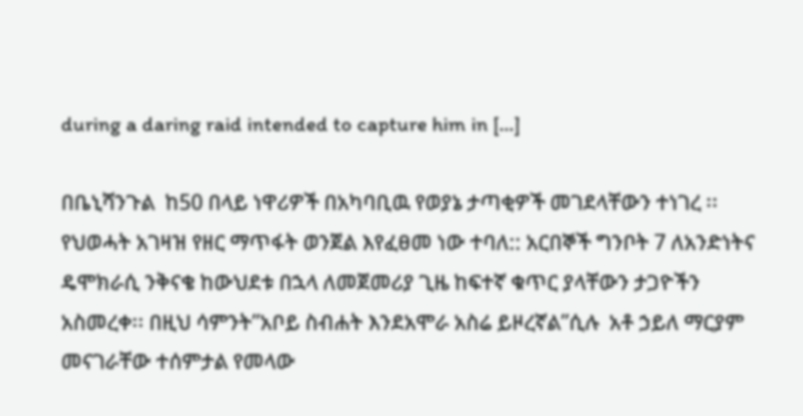during a daring raid intended to capture him in […]

በቤኒሻንጉል  ከ50 በላይ ነዋሪዎች በአካባቢዉ የወያኔ ታጣቂዎች መገደላቸውን ተነገረ ፡፡ የህወሓት አገዛዝ የዘር ማጥፋት ወንጀል እየፈፀመ ነው ተባለ:: አርበኞች ግንቦት 7 ለአንድነትና ዴሞክራሲ ንቅናቄ ከውህደቱ በኋላ ለመጀመሪያ ጊዜ ከፍተኛ ቁጥር ያላቸውን ታጋዮችን  አስመረቀ፡፡ በዚህ ሳምንት”አቦይ ስብሐት እንደአሞራ አስሬ ይዞረኛል”ሲሉ  አቶ ኃይለ ማርያም መናገራቸው ተሰምታል የመላው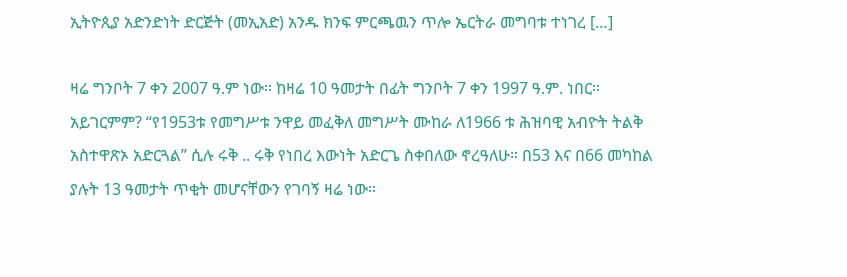ኢትዮጲያ አድንድነት ድርጅት (መኢአድ) አንዱ ክንፍ ምርጫዉን ጥሎ ኤርትራ መግባቱ ተነገረ […]

ዛሬ ግንቦት 7 ቀን 2007 ዓ.ም ነው። ከዛሬ 10 ዓመታት በፊት ግንቦት 7 ቀን 1997 ዓ.ም. ነበር። አይገርምም? “የ1953ቱ የመግሥቱ ንዋይ መፈቅለ መግሥት ሙከራ ለ1966 ቱ ሕዝባዊ አብዮት ትልቅ አስተዋጽኦ አድርጓል” ሲሉ ሩቅ .. ሩቅ የነበረ እውነት አድርጌ ስቀበለው ኖረዓለሁ። በ53 እና በ66 መካከል ያሉት 13 ዓመታት ጥቂት መሆናቸውን የገባኝ ዛሬ ነው።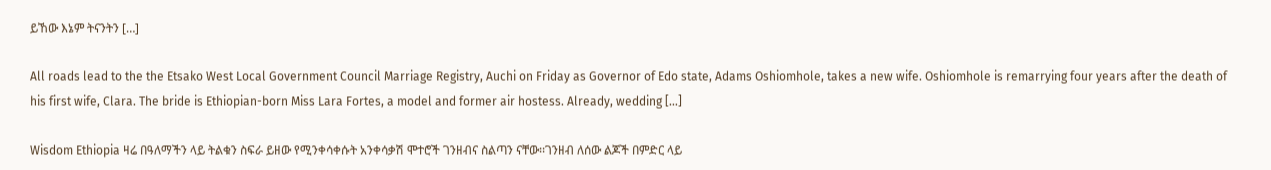ይኸው እኔም ትናንትን […]

All roads lead to the the Etsako West Local Government Council Marriage Registry, Auchi on Friday as Governor of Edo state, Adams Oshiomhole, takes a new wife. Oshiomhole is remarrying four years after the death of his first wife, Clara. The bride is Ethiopian-born Miss Lara Fortes, a model and former air hostess. Already, wedding […]

Wisdom Ethiopia ዛሬ በዓለማችን ላይ ትልቁን ስፍራ ይዘው የሚንቀሳቀሱት አንቀሳቃሽ ሞተሮች ገንዘብና ስልጣን ናቸው፡፡ገንዘብ ለሰው ልጆች በምድር ላይ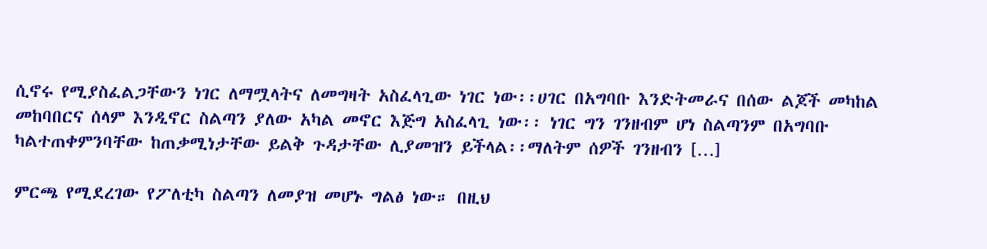ሲኖሩ የሚያስፈልጋቸውን ነገር ለማሟላትና ለመግዛት አስፈላጊው ነገር ነው፡፡ሀገር በአግባቡ እንድትመራና በሰው ልጆች መካከል መከባበርና ሰላም እንዲኖር ስልጣን ያለው አካል መኖር እጅግ አስፈላጊ ነው፡፡ ነገር ግን ገንዘብም ሆነ ስልጣንም በአግባቡ ካልተጠቀምንባቸው ከጠቃሚነታቸው ይልቅ ጉዳታቸው ሊያመዝን ይችላል፡፡ማለትም ሰዎች ገንዘብን […]

ምርጫ የሚደረገው የፖለቲካ ስልጣን ለመያዝ መሆኑ ግልፅ ነው። በዚህ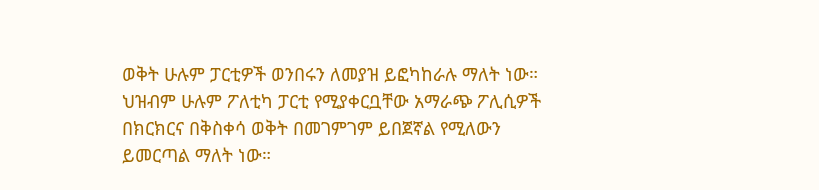ወቅት ሁሉም ፓርቲዎች ወንበሩን ለመያዝ ይፎካከራሉ ማለት ነው። ህዝብም ሁሉም ፖለቲካ ፓርቲ የሚያቀርቧቸው አማራጭ ፖሊሲዎች በክርክርና በቅስቀሳ ወቅት በመገምገም ይበጀኛል የሚለውን ይመርጣል ማለት ነው።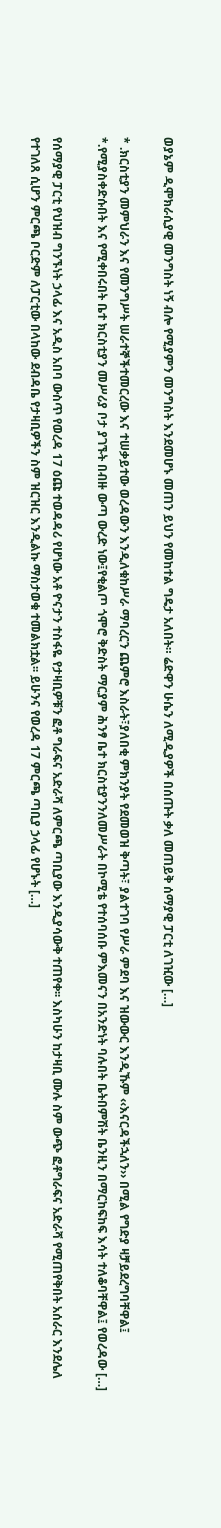ወያኔም ዲሞክራሲያዊ መንግስት ነኝ ብሎ የሚያምን መንግስት እንደመሆኑ መጠን ይህን የመከተል ግዴታ አለበት። ሬድዋን ሁሴን ለሚዲያዎች በሰጡት ቃለ መጠይቅ ሰማያዊ ፓርቲ ለገዢው […]

* .ክርስቲያን መምህራን እና የመንግሥት ሠራተኞችተመርረው እና ተሠቃይተው ወረዳውን እንዲለቁከሥራ ማባረርን ጨምሮ እስራት፣ያለበቂ ምክንያት የደመወዝ ቅጣት፣ ያልተገባ የሥራ ምደባ እና ዝውውር እንዲኹም ‹‹እናርዳችኋለን›› በሚል የግድያ ዛቻይደረግባቸዋል፤ *.የሚያስቀድሱበት እና የሚቀበሩበት ቤተ ክርስቲያን መሥሪያ ቦታ ያገኙት በብዙ ውጣ ውረድ ነው፤የቂልጦ ጎሞሮ ቅድስት ማርያም ሕንፃ ቤተ ክርስቲያንንለመሥራት በኮሚቴ የተሰባሰቡ ምእመናን በአንድነት ባሉበት ቤትበምሽት ቤንዚን በማርከፍከፍ እሳት ተለቆባቸዋል፤ የወረዳው […]

የሰማያዊ ፓርቲ የህዝብ ግንኙነት ኃላፊ እና አዲስ አበባ ውስጥ የወረዳ 17 ዕጩ ተወዳዳሪ የሆነው አቶ ዮናታን ተስፋዬ የታዛቢዎቹን ፎቶ ግራፍና አድራሻ ለምርጫ ጣቢያው እንዲያሳውቅ ተጠየቀ፡፡ እስካሁን ከታዛቢ ሙሉ ስም ውጭ ፎቶግራፍና አድራሻ የሚጠየቅበት አሰራር እንደሌለ የተገለጸ ሲሆን ምርጫ ቦርድም ለፓርቲው በላከው ደብዳቤ የታዛቢዎችን ስም ዝርዝር እንዲልኩ ማስታወቁ ተመልክቷል፡፡ ይሁንና የወረዳ 17 ምርጫ ጣቢያ ኃላፊ የሆኑት […]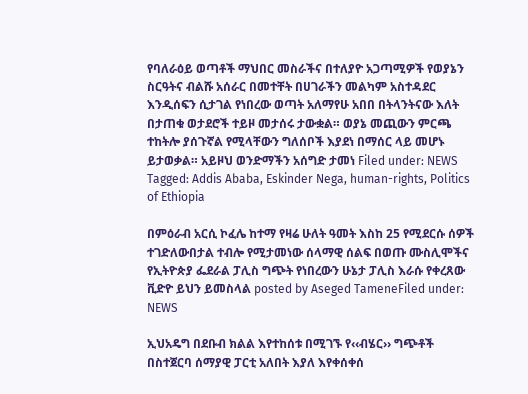የባለራዕይ ወጣቶች ማህበር መስራችና በተለያዮ አጋጣሚዎች የወያኔን ስርዓትና ብልሹ አሰራር በመተቸት በሀገራችን መልካም አስተዳደር እንዲሰፍን ሲታገል የነበረው ወጣት አለማየሁ አበበ በትላንትናው እለት በታጠቁ ወታደሮች ተይዞ መታሰሩ ታውቋል። ወያኔ መጪውን ምርጫ ተከትሎ ያሰጉኛል የሚላቸውን ግለሰቦች እያደነ በማሰር ላይ መሆኑ ይታወቃል። አይዞህ ወንድማችን አሰግድ ታመነ Filed under: NEWS Tagged: Addis Ababa, Eskinder Nega, human-rights, Politics of Ethiopia

በምዕራብ አርሲ ኮፈሌ ከተማ የዛሬ ሁለት ዓመት እስከ 25 የሚደርሱ ሰዎች ተገድለውበታል ተብሎ የሚታመነው ሰላማዊ ሰልፍ በወጡ ሙስሊሞችና የኢትዮጵያ ፌደራል ፓሊስ ግጭት የነበረውን ሁኔታ ፓሊስ እራሱ የቀረጸው ቪድዮ ይህን ይመስላል posted by Aseged TameneFiled under: NEWS

ኢህአዴግ በደቡብ ክልል እየተከሰቱ በሚገኙ የ‹‹ብሄር›› ግጭቶች በስተጀርባ ሰማያዊ ፓርቲ አለበት እያለ እየቀሰቀሰ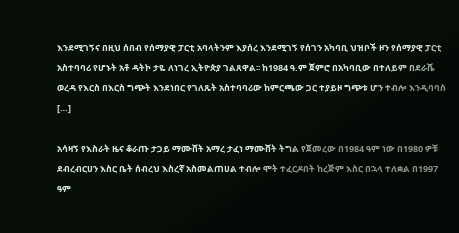እንደሚገኝና በዚህ ሰበብ የሰማያዊ ፓርቲ አባላትንም እያሰረ እንደሚገኝ የሰገን አካባቢ ህዝቦች ዞን የሰማያዊ ፓርቲ አስተባባሪ የሆኑት አቶ ዳትኮ ታዬ ለነገረ ኢትዮጵያ ገልጸዋል፡፡ ከ1984 ዓ.ም ጀምሮ በአካባቢው በተለይም በደራሼ ወረዳ የእርስ በእርስ ግጭት እንደነበር የገለጹት አስተባባሪው ከምርጫው ጋር ተያይዞ ግጭቱ ሆን ተብሎ እንዲባባስ […]

አሳዛኝ የእስራት ዜና ቆራጡ ታጋይ ማሙሸት አማረ ታፈነ ማሙሸት ትግል የጀመረው በ1984 ዓም ነው በ1980 ዎቹ ደብረብርሀን እስር ቤት ሰብረህ እስረኛ አስመልጠሀል ተብሎ ሞት ተፈርዶበት ከረጅም እስር በኋላ ተለቋል በ1997 ዓም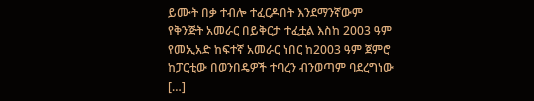ይሙት በቃ ተብሎ ተፈርዶበት እንደማንኛውም የቅንጅት አመራር በይቅርታ ተፈቷል እስከ 2003 ዓም የመኢአድ ከፍተኛ አመራር ነበር ከ2003 ዓም ጀምሮ ከፓርቲው በወንበዴዎች ተባረን ብንወጣም ባደረግነው […]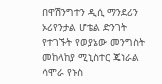በዋሽንግተን ዲሲ ማንደሪን ኦሪየንታል ሆቴል ድንገት የተገኙት የወያኔው መንግስት መከላከያ ሚኒስተር ጄነራል ሳሞራ የኑስ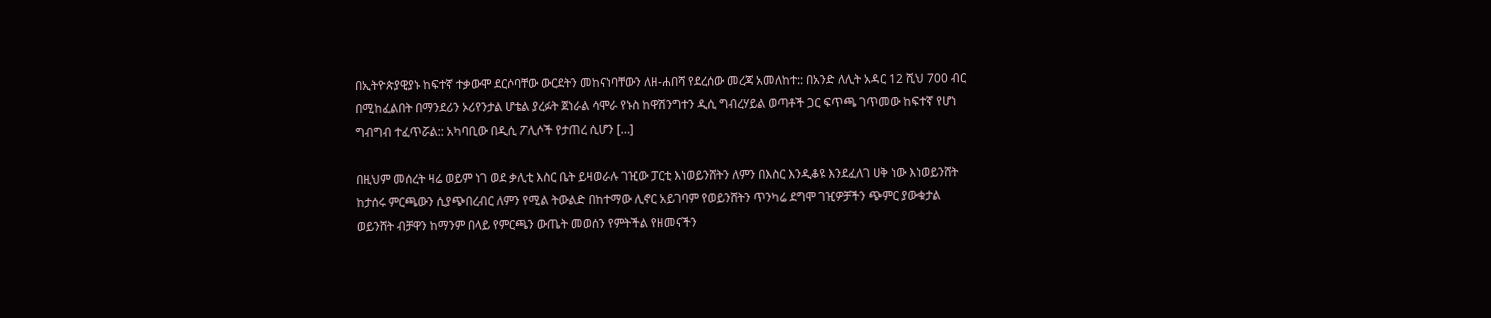በኢትዮጵያዊያኑ ከፍተኛ ተቃውሞ ደርሶባቸው ውርደትን መከናነባቸውን ለዘ-ሐበሻ የደረሰው መረጃ አመለከተ:: በአንድ ለሊት አዳር 12 ሺህ 700 ብር በሚከፈልበት በማንደሪን ኦሪየንታል ሆቴል ያረፉት ጀነራል ሳሞራ የኑስ ከዋሽንግተን ዲሲ ግብረሃይል ወጣቶች ጋር ፍጥጫ ገጥመው ከፍተኛ የሆነ ግብግብ ተፈጥሯል:: አካባቢው በዲሲ ፖሊሶች የታጠረ ሲሆን […]

በዚህም መሰረት ዛሬ ወይም ነገ ወደ ቃሊቲ እስር ቤት ይዛወራሉ ገዢው ፓርቲ እነወይንሸትን ለምን በእስር እንዲቆዩ እንደፈለገ ሀቅ ነው እነወይንሸት ከታሰሩ ምርጫውን ሲያጭበረብር ለምን የሚል ትውልድ በከተማው ሊኖር አይገባም የወይንሸትን ጥንካሬ ደግሞ ገዢዎቻችን ጭምር ያውቁታል ወይንሸት ብቻዋን ከማንም በላይ የምርጫን ውጤት መወሰን የምትችል የዘመናችን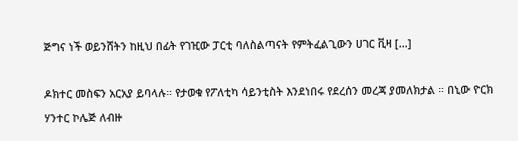ጅግና ነች ወይንሸትን ከዚህ በፊት የገዢው ፓርቲ ባለስልጣናት የምትፈልጊውን ሀገር ቪዛ […]

ዶክተር መስፍን አርአያ ይባላሉ። የታወቁ የፖለቲካ ሳይንቲስት እንደነበሩ የደረሰን መረጃ ያመለክታል ። በኒው ዮርክ ሃንተር ኮሌጅ ለብዙ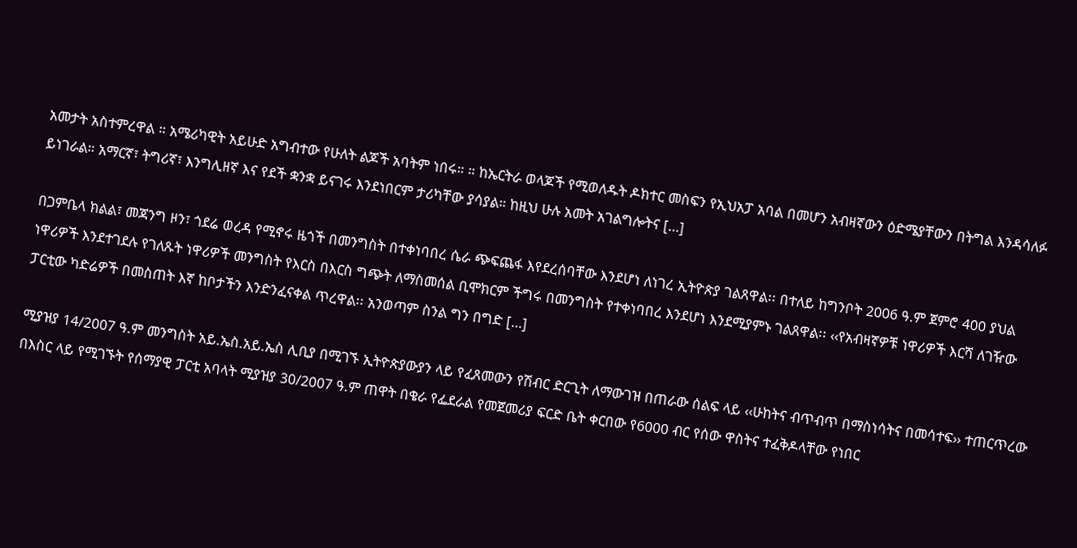አመታት አስተምረዋል ። አሜሪካዊት አይሁድ አግብተው የሁለት ልጆች አባትም ነበሩ። ። ከኤርትራ ወላጆች የሚወለዱት ዶክተር መስፍን የኢህአፓ አባል በመሆን አብዛኛውን ዕድሜያቸውን በትግል እንዳሳለፉ ይነገራል። አማርኛ፣ ትግሪኛ፣ እንግሊዘኛ እና የደች ቋንቋ ይናገሩ እንደነበርም ታሪካቸው ያሳያል። ከዚህ ሁሉ አመት አገልግሎትና […]

በጋምቤላ ክልል፣ መጃንግ ዞን፣ ጎደሬ ወረዳ የሚኖሩ ዜጎች በመንግስት በተቀነባበረ ሴራ ጭፍጨፋ እየደረሰባቸው እንደሆነ ለነገረ ኢትዮጵያ ገልጸዋል፡፡ በተለይ ከግንቦት 2006 ዓ.ም ጀምሮ 400 ያህል ነዋሪዎች እንደተገደሉ የገለጹት ነዋሪዎች መንግስት የእርስ በእርስ ግጭት ለማስመሰል ቢሞክርም ችግሩ በመንግስት የተቀነባበረ እንደሆነ እንደሚያምኑ ገልጸዋል፡፡ ‹‹የአብዛኛዎቹ ነዋሪዎች እርሻ ለገዥው ፓርቲው ካድሬዎች በመስጠት እኛ ከቦታችን እንድንፈናቀል ጥረዋል፡፡ አንወጣም ስንል ግን በግድ […]

ሚያዝያ 14/2007 ዓ.ም መንግስት አይ.ኤስ.አይ.ኤስ ሊቢያ በሚገኙ ኢትዮጵያውያን ላይ የፈጸመውን የሽብር ድርጊት ለማውገዝ በጠራው ሰልፍ ላይ ‹‹ሁከትና ብጥብጥ በማስነሳትና በመሳተፍ›› ተጠርጥረው በእስር ላይ የሚገኙት የሰማያዊ ፓርቲ አባላት ሚያዝያ 30/2007 ዓ.ም ጠዋት በቄራ የፌደራል የመጀመሪያ ፍርድ ቤት ቀርበው የ6000 ብር የሰው ዋስትና ተፈቅዶላቸው የነበር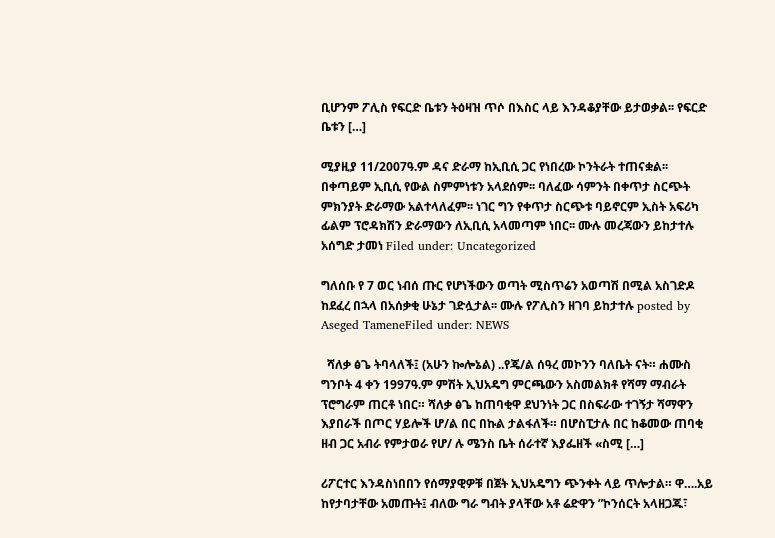ቢሆንም ፖሊስ የፍርድ ቤቱን ትዕዛዝ ጥሶ በእስር ላይ እንዳቆያቸው ይታወቃል፡፡ የፍርድ ቤቱን […]

ሚያዚያ 11/2007ዓ.ም ዳና ድራማ ከኢቢሲ ጋር የነበረው ኮንትራት ተጠናቋል፡፡ በቀጣይም ኢቢሲ የውል ስምምነቱን አላደሰም፡፡ ባለፈው ሳምንት በቀጥታ ስርጭት ምክንያት ድራማው አልተላለፈም፡፡ ነገር ግን የቀጥታ ስርጭቱ ባይኖርም ኢስት አፍሪካ ፊልም ፕሮዳክሽን ድራማውን ለኢቢሲ አላመጣም ነበር፡፡ ሙሉ መረጃውን ይከታተሉ አሰግድ ታመነ Filed under: Uncategorized

ግለሰቡ የ 7 ወር ነብሰ ጡር የሆነችውን ወጣት ሚስጥሬን አወጣሽ በሚል አስገድዶ ከደፈረ በኋላ በአሰቃቂ ሁኔታ ገድሏታል፡፡ ሙሉ የፖሊስን ዘገባ ይከታተሉ posted by Aseged TameneFiled under: NEWS

  ሻለቃ ፅጌ ትባላለች፤ (አሁን ኰሎኔል) ..የጄ/ል ሰዓረ መኮንን ባለቤት ናት። ሐሙስ ግንቦት 4 ቀን 1997ዓ.ም ምሽት ኢህአዴግ ምርጫውን አስመልክቶ የሻማ ማብራት ፕሮግራም ጠርቶ ነበር። ሻለቃ ፅጌ ከጠባቂዋ ደህንነት ጋር በስፍራው ተገኝታ ሻማዋን እያበራች በጦር ሃይሎች ሆ/ል በር በኩል ታልፋለች። በሆስፒታሉ በር ከቆመው ጠባቂ ዘብ ጋር አብራ የምታወራ የሆ/ ሉ ሜንስ ቤት ሰራተኛ እያፌዘች «ስሚ […]

ሪፖርተር እንዳስነበበን የሰማያዊዎቹ በጀት ኢህአዴግን ጭንቀት ላይ ጥሎታል። ዋ….አይ ከየታባታቸው አመጡት፤ ብለው ግራ ግብት ያላቸው አቶ ሬድዋን ”ኮንሰርት አላዘጋጁ፣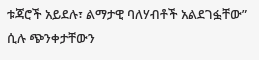ቱጃሮች አይደሉ፣ ልማታዊ ባለሃብቶች አልደገፏቸው” ሲሉ ጭንቀታቸውን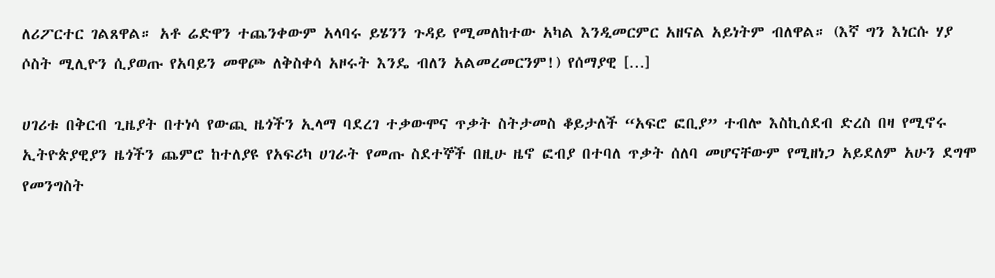ለሪፖርተር ገልጸዋል። አቶ ሬድዋን ተጨንቀውም አላባሩ ይሄንን ጉዳይ የሚመለከተው አካል እንዲመርምር አዘናል አይነትም ብለዋል። (እኛ ግን እነርሱ ሃያ ሶስት ሚሊዮን ሲያወጡ የአባይን መዋጮ ለቅስቀሳ አዞሩት እንዴ ብለን አልመረመርንም!) የሰማያዊ […]

ሀገሪቱ በቅርብ ጊዜያት በተነሳ የውጪ ዜጎችን ኢላማ ባደረገ ተቃውሞና ጥቃት ስትታመስ ቆይታለች “አፍሮ ፎቢያ” ተብሎ እስኪሰደብ ድረስ በዛ የሚኖሩ ኢትዮጵያዊያን ዜጎችን ጨምሮ ከተለያዩ የአፍሪካ ሀገራት የመጡ ስደተኞች በዚሁ ዜኖ ፎብያ በተባለ ጥቃት ሰለባ መሆናቸውም የሚዘነጋ አይደለም አሁን ደግሞ የመንግስት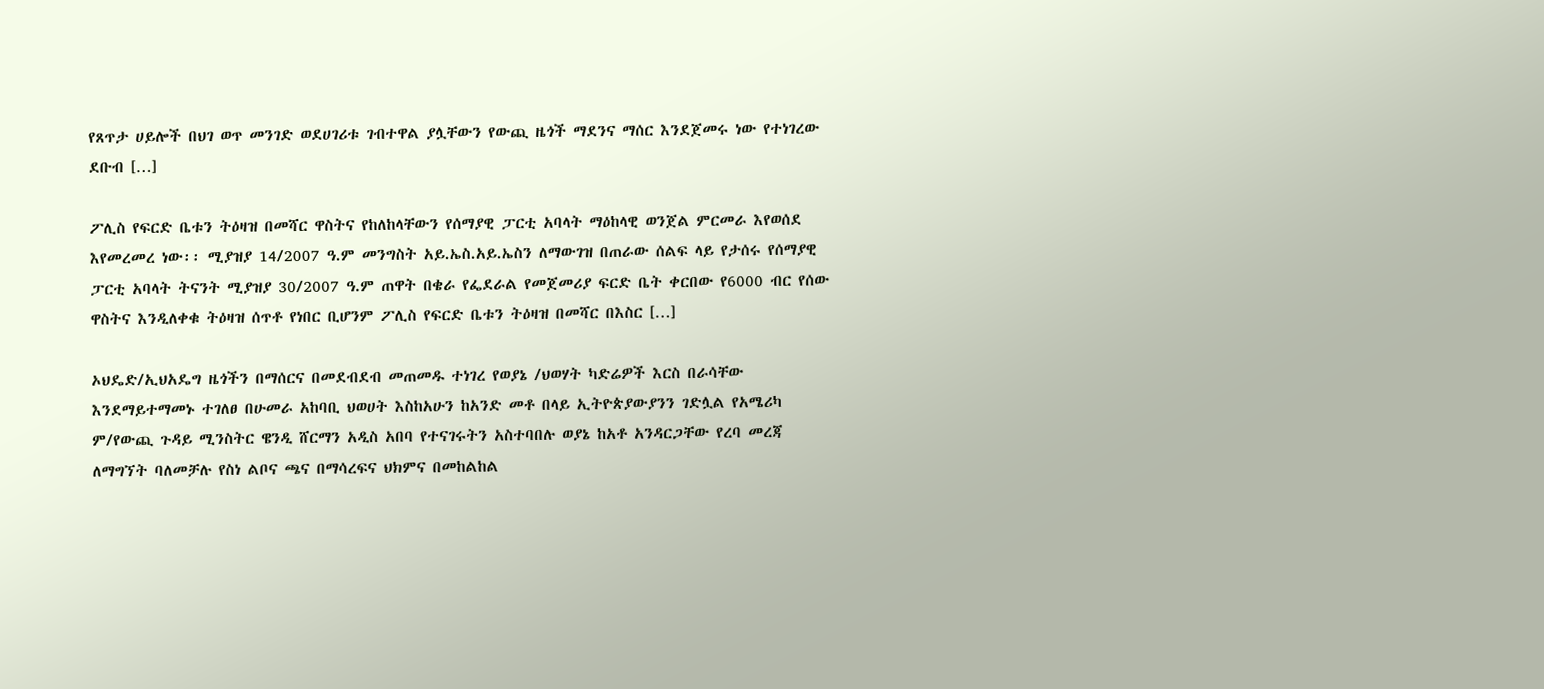የጸጥታ ሀይሎች በህገ ወጥ መንገድ ወደሀገሪቱ ገብተዋል ያሏቸውን የውጪ ዜጎች ማደንና ማሰር እንደጀመሩ ነው የተነገረው ደቡብ […]

ፖሊስ የፍርድ ቤቱን ትዕዛዝ በመሻር ዋስትና የከለከላቸውን የሰማያዊ ፓርቲ አባላት ማዕከላዊ ወንጀል ምርመራ እየወሰደ እየመረመረ ነው፡፡ ሚያዝያ 14/2007 ዓ.ም መንግስት አይ.ኤስ.አይ.ኤስን ለማውገዝ በጠራው ሰልፍ ላይ የታሰሩ የሰማያዊ ፓርቲ አባላት ትናንት ሚያዝያ 30/2007 ዓ.ም ጠዋት በቄራ የፌደራል የመጀመሪያ ፍርድ ቤት ቀርበው የ6000 ብር የሰው ዋስትና እንዲለቀቁ ትዕዛዝ ሰጥቶ የነበር ቢሆንም ፖሊስ የፍርድ ቤቱን ትዕዛዝ በመሻር በእስር […]

ኦህዴድ/ኢህአዴግ ዜጎችን በማሰርና በመደብደብ መጠመዱ ተነገረ የወያኔ /ህወሃት ካድሬዎች እርስ በራሳቸው እንደማይተማመኑ ተገለፀ በሁመራ አከባቢ ህወሀት እስከአሁን ከአንድ መቶ በላይ ኢትዮጵያውያንን ገድሏል የአሜሪካ ም/የውጪ ጉዳይ ሚንስትር ዌንዲ ሸርማን አዲስ አበባ የተናገሩትን አስተባበሉ ወያኔ ከአቶ አንዳርጋቸው የረባ መረጃ ለማግኘት ባለመቻሉ የስነ ልቦና ጫና በማሳረፍና ህክምና በመከልከል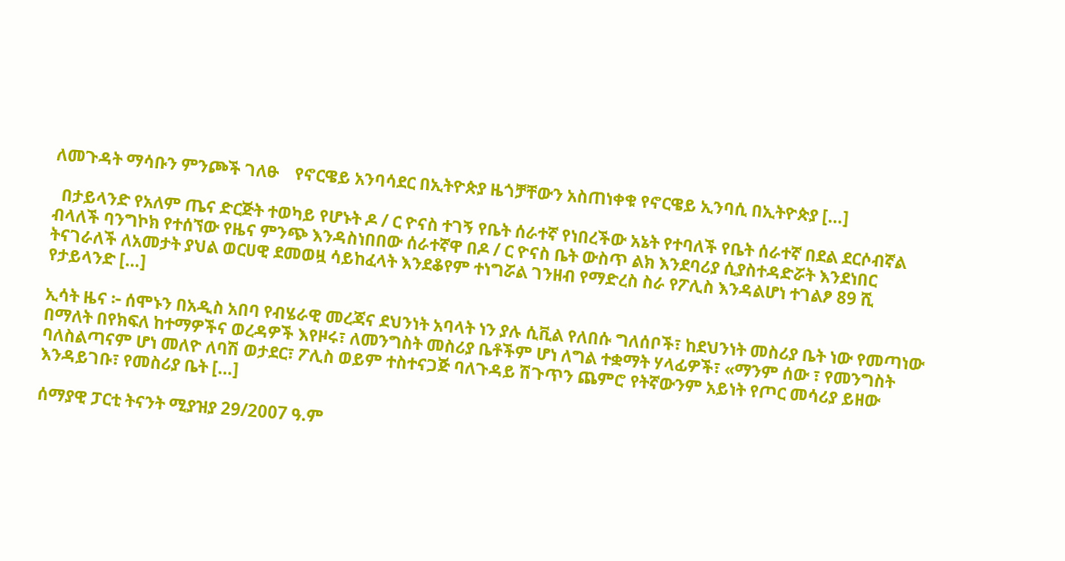ለመጉዳት ማሳቡን ምንጮች ገለፁ    የኖርዌይ አንባሳደር በኢትዮጵያ ዜጎቻቸውን አስጠነቀቁ የኖርዌይ ኢንባሲ በኢትዮጵያ […]

  በታይላንድ የአለም ጤና ድርጅት ተወካይ የሆኑት ዶ / ር ዮናስ ተገኝ የቤት ሰራተኛ የነበረችው አኔት የተባለች የቤት ሰራተኛ በደል ደርሶብኛል ብላለች ባንግኮክ የተሰኘው የዜና ምንጭ እንዳስነበበው ሰራተኛዋ በዶ / ር ዮናስ ቤት ውስጥ ልክ እንደባሪያ ሲያስተዳድሯት እንደነበር ትናገራለች ለአመታት ያህል ወርሀዊ ደመወዟ ሳይከፈላት እንደቆየም ተነግሯል ገንዘብ የማድረስ ስራ የፖሊስ እንዳልሆነ ተገልፆ 89 ሺ የታይላንድ […]

ኢሳት ዜና ፦ ሰሞኑን በአዲስ አበባ የብሄራዊ መረጃና ደህንነት አባላት ነን ያሉ ሲቪል የለበሱ ግለሰቦች፣ ከደህንነት መስሪያ ቤት ነው የመጣነው በማለት በየክፍለ ከተማዎችና ወረዳዎች እየዞሩ፣ ለመንግስት መስሪያ ቤቶችም ሆነ ለግል ተቋማት ሃላፊዎች፣ «ማንም ሰው ፣ የመንግስት ባለስልጣናም ሆነ መለዮ ለባሽ ወታደር፣ ፖሊስ ወይም ተስተናጋጅ ባለጉዳይ ሽጉጥን ጨምሮ የትኛውንም አይነት የጦር መሳሪያ ይዘው እንዳይገቡ፣ የመስሪያ ቤት […]

ሰማያዊ ፓርቲ ትናንት ሚያዝያ 29/2007 ዓ.ም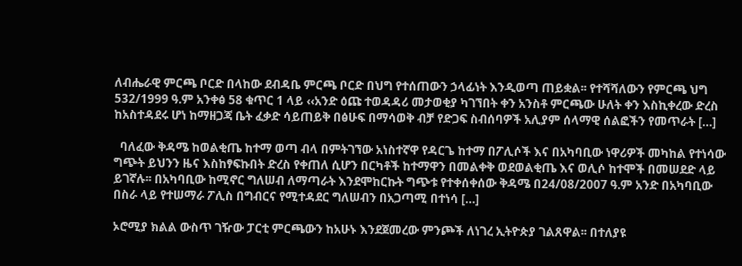ለብሔራዊ ምርጫ ቦርድ በላከው ደብዳቤ ምርጫ ቦርድ በህግ የተሰጠውን ኃላፊነት እንዲወጣ ጠይቋል፡፡ የተሻሻለውን የምርጫ ህግ 532/1999 ዓ.ም አንቀፅ 58 ቁጥር 1 ላይ ‹‹አንድ ዕጩ ተወዳዳሪ መታወቂያ ካገኘበት ቀን አንስቶ ምርጫው ሁለት ቀን እስኪቀረው ድረስ ከአስተዳደሩ ሆነ ከማዘጋጃ ቤት ፈቃድ ሳይጠይቅ በፅሁፍ በማሳወቅ ብቻ የድጋፍ ስብሰባዎች አሊያም ሰላማዊ ሰልፎችን የመጥራት […]

  ባለፈው ቅዳሜ ከወልቂጤ ከተማ ወጣ ብላ በምትገኘው አነስተኛዋ የዳርጌ ከተማ በፖሊሶች እና በአካባቢው ነዋሪዎች መካከል የተነሳው ግጭት ይህንን ዜና እስከፃፍኩበት ድረስ የቀጠለ ሲሆን በርካቶች ከተማዋን በመልቀቅ ወደወልቂጤ እና ወሊሶ ከተሞች በመሠደድ ላይ ይገኛሉ፡፡ በአካባቢው ከሚኖር ግለሠብ ለማጣራት እንደሞከርኩት ግጭቱ የተቀሰቀሰው ቅዳሜ በ24/08/2007 ዓ.ም አንድ በአካባቢው በስራ ላይ የተሠማራ ፖሊስ በግብርና የሚተዳደር ግለሠብን በአጋጣሚ በተነሳ […]

ኦሮሚያ ክልል ውስጥ ገዥው ፓርቲ ምርጫውን ከአሁኑ እንደጀመረው ምንጮች ለነገረ ኢትዮጵያ ገልጸዋል፡፡ በተለያዩ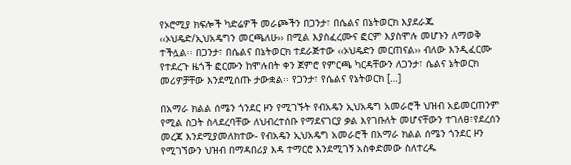የኦሮሚያ ክፍሎች ካድሬዎች መራጮችን በጋንታ፣ በሴልና በኔትወርክ እያደራጁ ‹‹ኦህዴድ/ኢህአዴግን መርጫለሁ›› በሚል እያስፈረሙና ፎርም እያስሞሉ መሆኑን ለማወቅ ተችሏል፡፡ በጋንታ፣ በሴልና በኔትወርክ ተደራጅተው ‹‹ኦህዴድን መርጠናል›› ብለው እንዲፈርሙ የተደረጉ ዜጎች ፎርሙን ከሞሉበት ቀን ጀምሮ የምርጫ ካርዳቸውን ለጋንታ፣ ሴልና ኔትወርክ መሪዎቻቸው እንደሚሰጡ ታውቋል፡፡ የጋንታ፣ የሴልና የኔትወርክ […]

በአማራ ክልል ሰሜን ጎንደር ዞን የሚገኙት የብአዴን ኢህአዴግ አመራሮች ህዝብ አይመርጠንም የሚል ስጋት ስላደረባቸው ለህብረተሰቡ የማደናገርያ ቃል እየገቡለት መሆናቸውን ተገለፀ፣የደረሰን መረጃ እንደሚያመለክተው- የብአዴን ኢህአዴግ አመራሮች በአማራ ክልል ሰሜን ጎንደር ዞን የሚገኘውን ህዝብ በማዳበሪያ እዳ ተማርሮ እንደሚገኝ አስቀድመው ስለተረዱ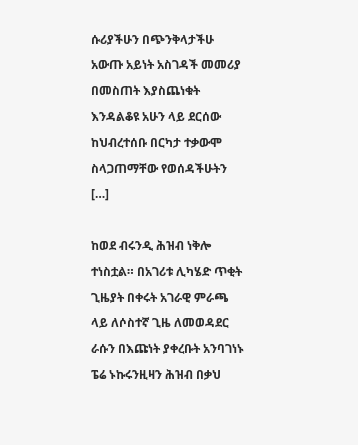ሱሪያችሁን በጭንቅላታችሁ አውጡ አይነት አስገዳች መመሪያ በመስጠት እያስጨነቁት እንዳልቆዩ አሁን ላይ ደርሰው ከህብረተሰቡ በርካታ ተቃውሞ ስላጋጠማቸው የወሰዳችሁትን […]

ከወደ ብሩንዲ ሕዝብ ነቅሎ ተነስቷል። በአገሪቱ ሊካሄድ ጥቂት ጊዜያት በቀሩት አገራዊ ምራጫ ላይ ለሶስተኛ ጊዜ ለመወዳደር ራሱን በእጩነት ያቀረቡት አንባገነኑ ፔሬ ኑኩሩንዚዛን ሕዝብ በቃህ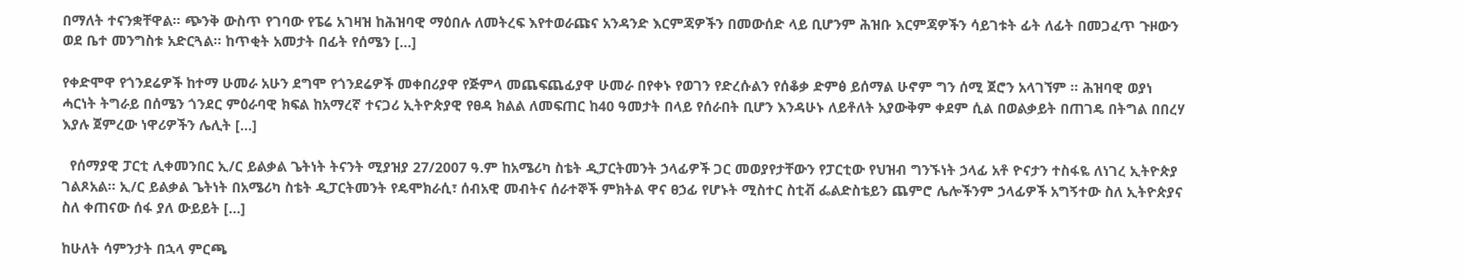በማለት ተናንቋቸዋል። ጭንቅ ውስጥ የገባው የፔሬ አገዛዝ ከሕዝባዊ ማዕበሉ ለመትረፍ እየተወራጩና አንዳንድ እርምጃዎችን በመውሰድ ላይ ቢሆንም ሕዝቡ እርምጃዎችን ሳይገቱት ፊት ለፊት በመጋፈጥ ጉዞውን ወደ ቤተ መንግስቱ አድርጓል። ከጥቂት አመታት በፊት የሰሜን […]

የቀድሞዋ የጎንደሬዎች ከተማ ሁመራ አሁን ደግሞ የጎንደሬዎች መቀበሪያዋ የጅምላ መጨፍጨፊያዋ ሁመራ በየቀኑ የወገን የድረሱልን የሰቆቃ ድምፅ ይሰማል ሁኖም ግን ሰሚ ጀሮን አላገኘም ። ሕዝባዊ ወያነ ሓርነት ትግራይ በሰሜን ጎንደር ምዕራባዊ ክፍል ከአማረኛ ተናጋሪ ኢትዮጵያዊ የፀዳ ክልል ለመፍጠር ከ40 ዓመታት በላይ የሰራበት ቢሆን እንዳሁኑ ለይቶለት አያውቅም ቀደም ሲል በወልቃይት በጠገዴ በትግል በበረሃ እያሉ ጀምረው ነዋሪዎችን ሌሊት […]

  የሰማያዊ ፓርቲ ሊቀመንበር ኢ/ር ይልቃል ጌትነት ትናንት ሚያዝያ 27/2007 ዓ.ም ከአሜሪካ ስቴት ዲፓርትመንት ኃላፊዎች ጋር መወያየታቸውን የፓርቲው የህዝብ ግንኙነት ኃላፊ አቶ ዮናታን ተስፋዬ ለነገረ ኢትዮጵያ ገልጾአል፡፡ ኢ/ር ይልቃል ጌትነት በአሜሪካ ስቴት ዲፓርትመንት የዴሞክራሲ፣ ሰብአዊ መብትና ሰራተኞች ምክትል ዋና ፀኃፊ የሆኑት ሚስተር ስቲቭ ፌልድስቴይን ጨምሮ ሌሎችንም ኃላፊዎች አግኝተው ስለ ኢትዮጵያና ስለ ቀጠናው ሰፋ ያለ ውይይት […]

ከሁለት ሳምንታት በኋላ ምርጫ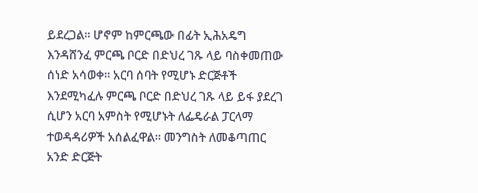ይደረጋል። ሆኖም ከምርጫው በፊት ኢሕአዴግ እንዳሸንፈ ምርጫ ቦርድ በድህረ ገጹ ላይ ባስቀመጠው ሰነድ አሳወቀ። አርባ ሰባት የሚሆኑ ድርጅቶች እንደሚካፈሉ ምርጫ ቦርድ በድህረ ገጹ ላይ ይፋ ያደረገ ሲሆን አርባ አምስት የሚሆኑት ለፌዴራል ፓርላማ ተወዳዳሪዎች አሰልፈዋል። መንግስት ለመቆጣጠር አንድ ድርጅት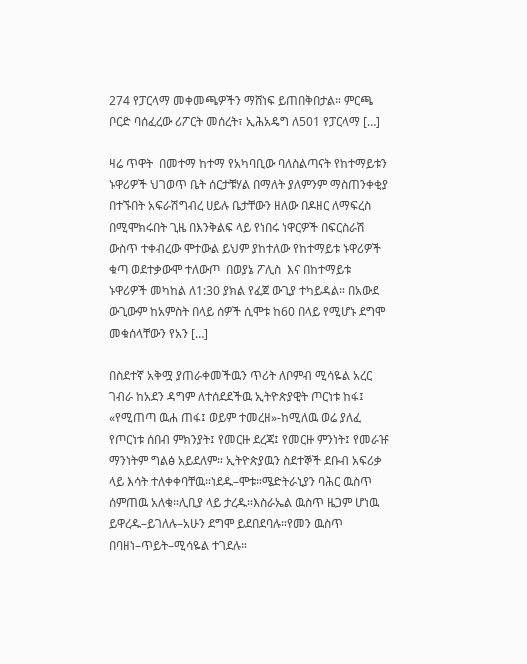274 የፓርላማ መቀመጫዎችን ማሸነፍ ይጠበቅበታል። ምርጫ ቦርድ ባሰፈረው ሪፖርት መሰረት፣ ኢሕአዴግ ለ501 የፓርላማ […]

ዛሬ ጥዋት  በመተማ ከተማ የአካባቢው ባለስልጣናት የከተማይቱን ኑዋሪዎች ህገወጥ ቤት ሰርታቹሃል በማለት ያለምንም ማስጠንቀቂያ በተኙበት አፍራሽግብረ ሀይሉ ቤታቸውን ዘለው በዶዘር ለማፍረስ በሚሞክሩበት ጊዜ በእንቅልፍ ላይ የነበሩ ነዋርዎች በፍርስራሽ ውስጥ ተቀብረው ሞተውል ይህም ያከተለው የከተማይቱ ኑዋሪዎች ቁጣ ወደተቃውሞ ተለውጦ  በወያኔ ፖሊስ  እና በከተማይቱ ኑዋሪዎች መካከል ለ1:30 ያክል የፈጀ ውጊያ ተካይዳል። በአውደ ውጊውም ከአምስት በላይ ሰዎች ሲሞቱ ከ60 በላይ የሚሆኑ ደግሞ መቁሰላቸውን የአን […]

በስደተኛ አቅሟ ያጠራቀመችዉን ጥሪት ለቦምብ ሚሳዬል አረር ገብራ ከአደን ዳግም ለተሰደደችዉ ኢትዮጵያዊት ጦርነቱ ከፋ፤ «የሚጠጣ ዉሐ ጠፋ፤ ወይም ተመረዘ»-ከሚለዉ ወሬ ያለፈ የጦርነቱ ሰበብ ምክንያት፤ የመርዙ ደረጃ፤ የመርዙ ምንነት፤ የመራዡ ማንነትም ግልፅ አይደለም። ኢትዮጵያዉን ስደተኞች ደቡብ አፍሪቃ ላይ እሳት ተለቀቀባቸዉ።ነደዱ–ሞቱ።ሜድትራኒያን ባሕር ዉስጥ ሰምጠዉ አለቁ።ሊቢያ ላይ ታረዱ።እስራኤል ዉስጥ ዜጋም ሆነዉ ይዋረዱ–ይገለሉ–አሁን ደግሞ ይደበደባሉ።የመን ዉስጥ በባዘነ–ጥይት–ሚሳዬል ተገደሉ።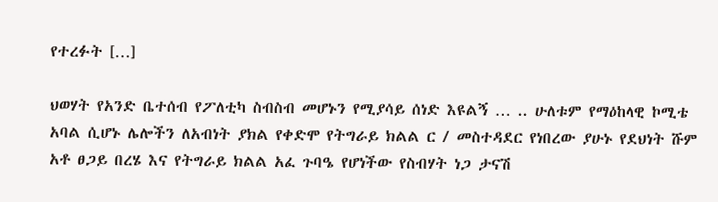የተረፉት […]

ህወሃት የአንድ ቤተሰብ የፖለቲካ ስብስብ መሆኑን የሚያሳይ ሰነድ እዩልኝ … .. ሁለቱም የማዕከላዊ ኮሚቴ አባል ሲሆኑ ሌሎችን ለአብነት ያክል የቀድሞ የትግራይ ክልል ር / መስተዳደር የነበረው ያሁኑ የደህነት ሹም አቶ ፀጋይ በረሄ እና የትግራይ ክልል አፈ ጉባዔ የሆነችው የስብሃት ነጋ ታናሽ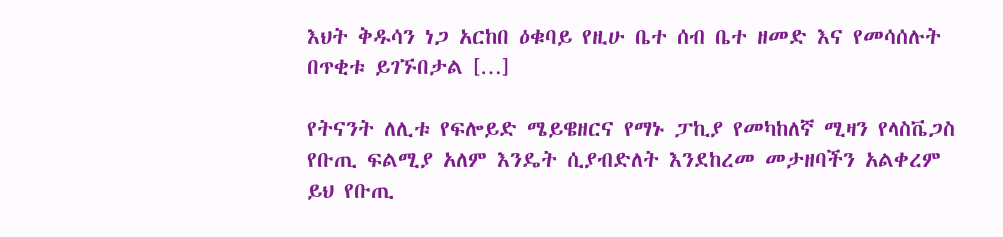እህት ቅዱሳን ነጋ አርከበ ዕቁባይ የዚሁ ቤተ ሰብ ቤተ ዘመድ እና የመሳሰሉት በጥቂቱ ይገኙበታል […]

የትናንት ለሊቱ የፍሎይድ ሜይዌዘርና የማኑ ፓኪያ የመካከለኛ ሚዛን የላስቬጋስ የቡጢ ፍልሚያ አለም እንዴት ሲያብድለት እንደከረመ መታዘባችን አልቀረም ይህ የቡጢ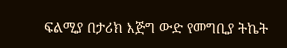ፍልሚያ በታሪክ እጅግ ውድ የመግቢያ ትኬት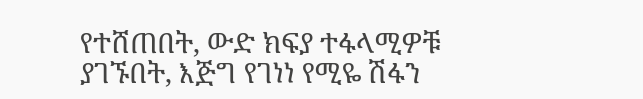የተሸጠበት, ውድ ክፍያ ተፋላሚዎቹ ያገኙበት, እጅግ የገነነ የሚዬ ሽፋን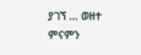ያገኘ … ወዘተ ምናምን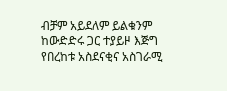ብቻም አይደለም ይልቁንም ከውድድሩ ጋር ተያይዞ እጅግ የበረከቱ አስደናቂና አስገራሚ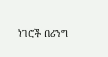ነገሮች በሪንግ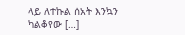ላይ ለተኩል ሰአት እንኳን ካልቆየው […]